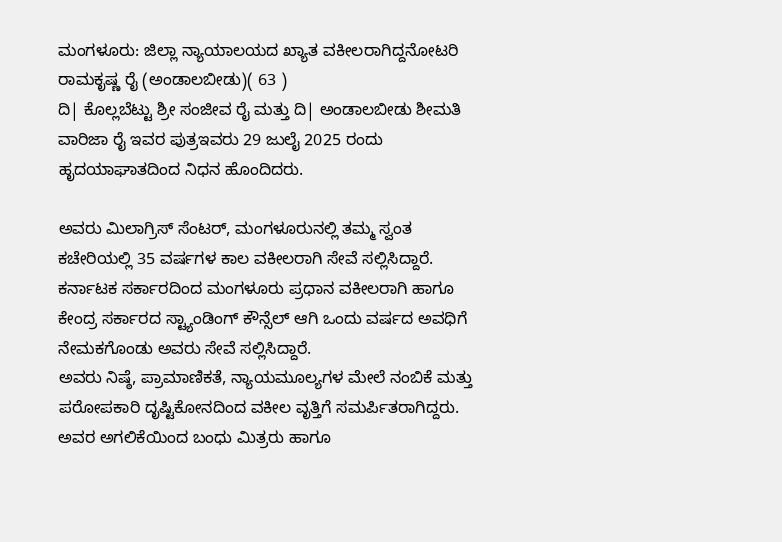ಮಂಗಳೂರು: ಜಿಲ್ಲಾ ನ್ಯಾಯಾಲಯದ ಖ್ಯಾತ ವಕೀಲರಾಗಿದ್ದನೋಟರಿ ರಾಮಕೃಷ್ಣ ರೈ (ಅಂಡಾಲಬೀಡು)( 63 )
ದಿ| ಕೊಲ್ಲಬೆಟ್ಟು ಶ್ರೀ ಸಂಜೀವ ರೈ ಮತ್ತು ದಿ| ಅಂಡಾಲಬೀಡು ಶೀಮತಿ ವಾರಿಜಾ ರೈ ಇವರ ಪುತ್ರಇವರು 29 ಜುಲೈ 2025 ರಂದು ಹೃದಯಾಘಾತದಿಂದ ನಿಧನ ಹೊಂದಿದರು.

ಅವರು ಮಿಲಾಗ್ರಿಸ್ ಸೆಂಟರ್, ಮಂಗಳೂರುನಲ್ಲಿ ತಮ್ಮ ಸ್ವಂತ ಕಚೇರಿಯಲ್ಲಿ 35 ವರ್ಷಗಳ ಕಾಲ ವಕೀಲರಾಗಿ ಸೇವೆ ಸಲ್ಲಿಸಿದ್ದಾರೆ. ಕರ್ನಾಟಕ ಸರ್ಕಾರದಿಂದ ಮಂಗಳೂರು ಪ್ರಧಾನ ವಕೀಲರಾಗಿ ಹಾಗೂ ಕೇಂದ್ರ ಸರ್ಕಾರದ ಸ್ಟ್ಯಾಂಡಿಂಗ್ ಕೌನ್ಸೆಲ್ ಆಗಿ ಒಂದು ವರ್ಷದ ಅವಧಿಗೆ ನೇಮಕಗೊಂಡು ಅವರು ಸೇವೆ ಸಲ್ಲಿಸಿದ್ದಾರೆ.
ಅವರು ನಿಷ್ಠೆ, ಪ್ರಾಮಾಣಿಕತೆ, ನ್ಯಾಯಮೂಲ್ಯಗಳ ಮೇಲೆ ನಂಬಿಕೆ ಮತ್ತು ಪರೋಪಕಾರಿ ದೃಷ್ಟಿಕೋನದಿಂದ ವಕೀಲ ವೃತ್ತಿಗೆ ಸಮರ್ಪಿತರಾಗಿದ್ದರು.
ಅವರ ಅಗಲಿಕೆಯಿಂದ ಬಂಧು ಮಿತ್ರರು ಹಾಗೂ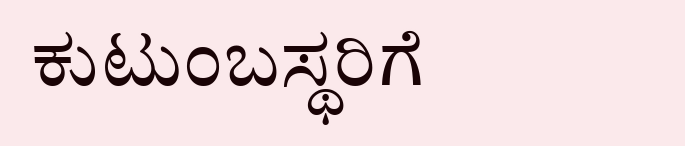ಕುಟುಂಬಸ್ಥರಿಗೆ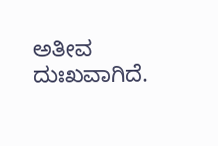ಅತೀವ ದುಃಖವಾಗಿದೆ.